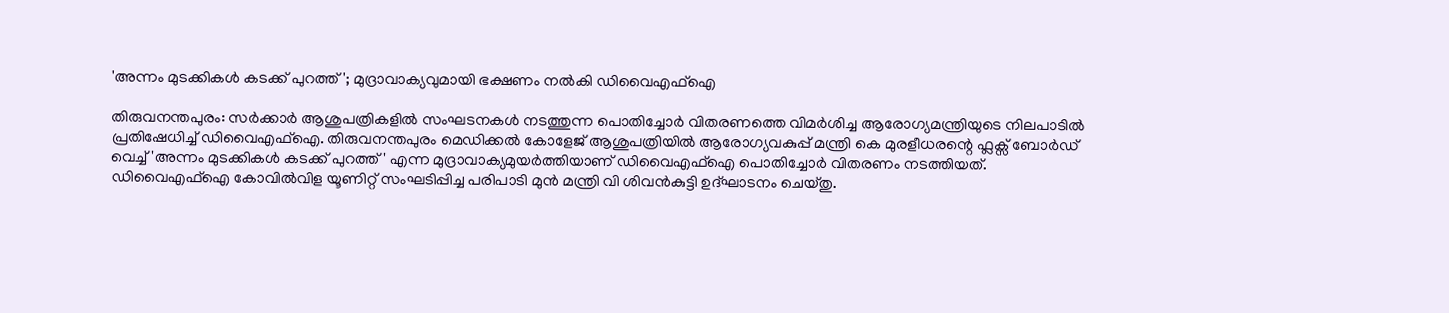'അന്നം മുടക്കികൾ കടക്ക് പുറത്ത്'; മുദ്രാവാക്യവുമായി ഭക്ഷണം നൽകി ഡിവൈഎഫ്ഐ

തിരുവനന്തപുരം: സർക്കാർ ആശുപത്രികളിൽ സംഘടനകൾ നടത്തുന്ന പൊതിച്ചോർ വിതരണത്തെ വിമർശിച്ച ആരോഗ്യമന്ത്രിയുടെ നിലപാടിൽ പ്രതിഷേധിച്ച് ഡിവൈഎഫ്ഐ. തിരുവനന്തപുരം മെഡിക്കൽ കോളേജ് ആശുപത്രിയിൽ ആരോഗ്യവകുപ്പ് മന്ത്രി കെ മുരളീധരന്റെ ഫ്ലക്സ് ബോർഡ് വെച്ച് 'അന്നം മുടക്കികൾ കടക്ക് പുറത്ത്' എന്ന മുദ്രാവാക്യമുയർത്തിയാണ് ഡിവൈഎഫ്ഐ പൊതിച്ചോർ വിതരണം നടത്തിയത്.
ഡിവൈഎഫ്ഐ കോവിൽവിള യൂണിറ്റ് സംഘടിപ്പിച്ച പരിപാടി മുൻ മന്ത്രി വി ശിവൻകുട്ടി ഉദ്ഘാടനം ചെയ്തു.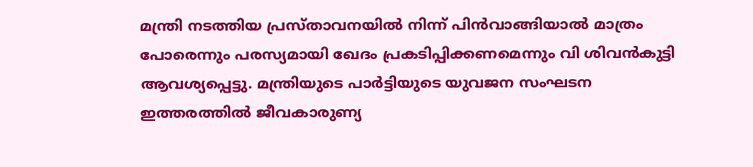മന്ത്രി നടത്തിയ പ്രസ്താവനയിൽ നിന്ന് പിൻവാങ്ങിയാൽ മാത്രം പോരെന്നും പരസ്യമായി ഖേദം പ്രകടിപ്പിക്കണമെന്നും വി ശിവൻകുട്ടി ആവശ്യപ്പെട്ടു. മന്ത്രിയുടെ പാർട്ടിയുടെ യുവജന സംഘടന ഇത്തരത്തിൽ ജീവകാരുണ്യ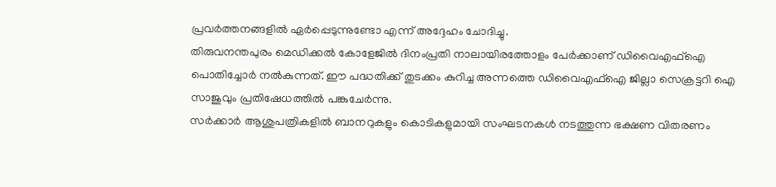പ്രവർത്തനങ്ങളിൽ ഏർപ്പെടുന്നുണ്ടോ എന്ന് അദ്ദേഹം ചോദിച്ചു.
തിരുവനന്തപുരം മെഡിക്കൽ കോളേജിൽ ദിനംപ്രതി നാലായിരത്തോളം പേർക്കാണ് ഡിവൈഎഫ്ഐ പൊതിച്ചോർ നൽകുന്നത്. ഈ പദ്ധതിക്ക് തുടക്കം കുറിച്ച അന്നത്തെ ഡിവൈഎഫ്ഐ ജില്ലാ സെക്രട്ടറി ഐ സാജുവും പ്രതിഷേധത്തിൽ പങ്കുചേർന്നു.
സർക്കാർ ആശുപത്രികളിൽ ബാനറുകളും കൊടികളുമായി സംഘടനകൾ നടത്തുന്ന ഭക്ഷണ വിതരണം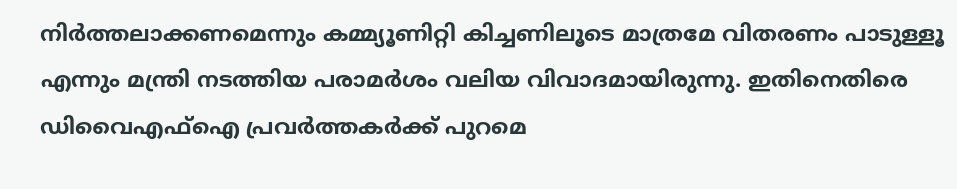നിർത്തലാക്കണമെന്നും കമ്മ്യൂണിറ്റി കിച്ചണിലൂടെ മാത്രമേ വിതരണം പാടുള്ളൂ എന്നും മന്ത്രി നടത്തിയ പരാമർശം വലിയ വിവാദമായിരുന്നു. ഇതിനെതിരെ ഡിവൈഎഫ്ഐ പ്രവർത്തകർക്ക് പുറമെ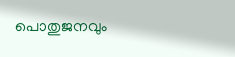പൊതുജനവും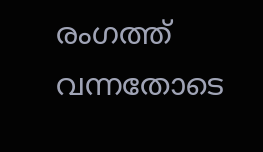രംഗത്ത് വന്നതോടെ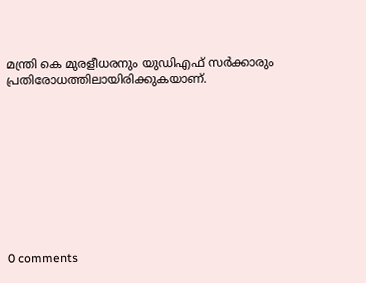മന്ത്രി കെ മുരളീധരനും യുഡിഎഫ് സർക്കാരും പ്രതിരോധത്തിലായിരിക്കുകയാണ്.










0 comments